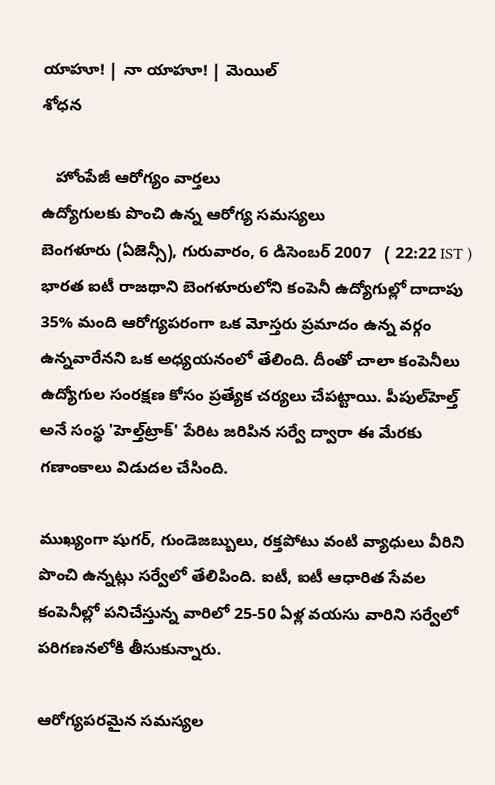యాహూ! | నా యాహూ! | మెయిల్
శోధన

   హోంపేజీ ఆరోగ్యం వార్తలు
ఉద్యోగులకు పొంచి ఉన్న ఆరోగ్య సమస్యలు
బెంగళూరు (ఏజెన్సీ), గురువారం, 6 డిసెంబర్ 2007   ( 22:22 IST )
భారత ఐటీ రాజథాని బెంగళూరులోని కంపెనీ ఉద్యోగుల్లో దాదాపు 35% మంది ఆరోగ్యపరంగా ఒక మోస్తరు ప్రమాదం ఉన్న వర్గం ఉన్నవారేనని ఒక అధ్యయనంలో తేలింది. దీంతో చాలా కంపెనీలు ఉద్యోగుల సంరక్షణ కోసం ప్రత్యేక చర్యలు చేపట్టాయి. పీపుల్‌హెల్త్ అనే సంస్థ 'హెల్త్‌ట్రాక్' పేరిట జరిపిన సర్వే ద్వారా ఈ మేరకు గణాంకాలు విడుదల చేసింది.

ముఖ్యంగా షుగర్‌, గుండెజబ్బులు, రక్తపోటు వంటి వ్యాధులు వీరిని పొంచి ఉన్నట్లు సర్వేలో తేలిపింది. ఐటీ, ఐటీ ఆధారిత సేవల కంపెనీల్లో పనిచేస్తున్న వారిలో 25-50 ఏళ్ల వయసు వారిని సర్వేలో పరిగణనలోకి తీసుకున్నారు.

ఆరోగ్యపరమైన సమస్యల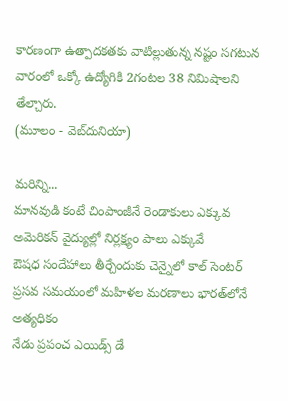కారణంగా ఉత్పాదకతకు వాటిల్లుతున్న నష్టం సగటున వారంలో ఒక్కో ఉద్యోగికి 2గంటల 38 నిమిషాలని తేల్చారు.
(మూలం - వెబ్‌దునియా)

మరిన్ని...
మానవుడి కంటే చింపాంజీనే రెండాకులు ఎక్కువ
అమెరికన్‌ వైద్యుల్లో నిర్లక్ష్యం పాలు ఎక్కువే
ఔషధ సందేహాలు తీర్చేందుకు చెన్నైలో కాల్ సెంటర్
ప్రసవ సమయంలో మహిళల మరణాలు భారత్‌లోనే అత్యధికం
నేడు ప్రపంచ ఎయిడ్స్ డే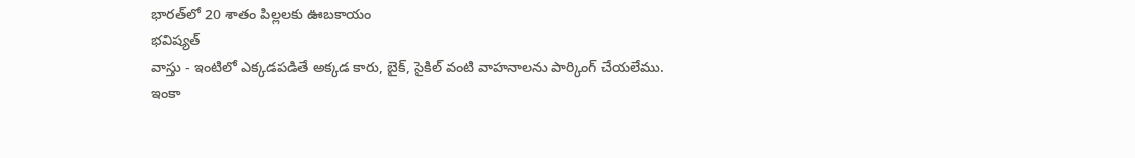భారత్‌లో 20 శాతం పిల్లలకు ఊబకాయం
భవిష్యత్
వాస్తు - ఇంటిలో ఎక్కడపడితే అక్కడ కారు, బైక్, సైకిల్ వంటి వాహనాలను పార్కింగ్ చేయలేము.
ఇంకా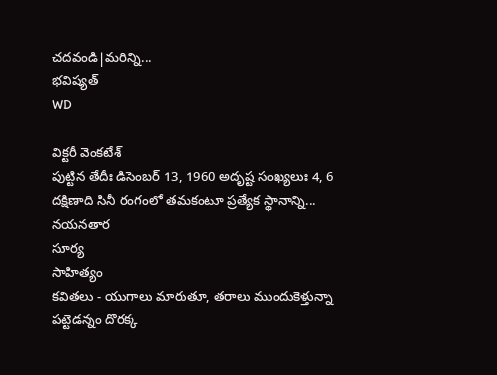చదవండి|మరిన్ని...
భవిష్యత్
WD

విక్టరీ వెంకటేశ్
పుట్టిన తేదీః డిసెంబర్ 13, 1960 అదృష్ట సంఖ్యలుః 4, 6 దక్షిణాది సినీ రంగంలో తమకంటూ ప్రత్యేక స్థానాన్ని...
నయనతార
సూర్య
సాహిత్యం
కవితలు - యుగాలు మారుతూ, తరాలు ముందుకెళ్తున్నా పట్టెడన్నం దొరక్క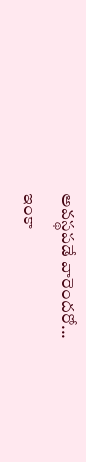అవస్థపడే వారెందరో...
ఇంకా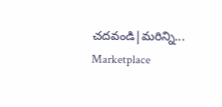చదవండి|మరిన్ని...
Marketplace